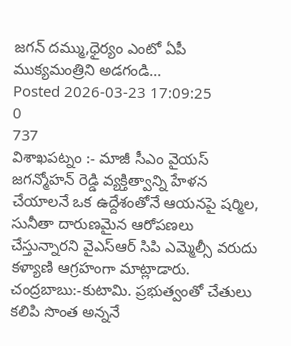జగన్ దమ్ము,ధైర్యం ఎంటో ఏపీ ముక్యమంత్రిని అడగండి...
Posted 2026-03-23 17:09:25
0
737
విశాఖపట్నం :- మాజీ సీఎం వైయస్ జగన్మోహన్ రెడ్డి వ్యక్తిత్వాన్ని హేళన చేయాలనే ఒక ఉద్దేశంతోనే ఆయనపై షర్మిల, సునీతా దారుణమైన ఆరోపణలు చేస్తున్నారని వైఎస్ఆర్ సిపి ఎమ్మెల్సీ వరుదు కళ్యాణి ఆగ్రహంగా మాట్లాడారు.
చంద్రబాబు:-కుటామి. ప్రభుత్వంతో చేతులు కలిపి సొంత అన్ననే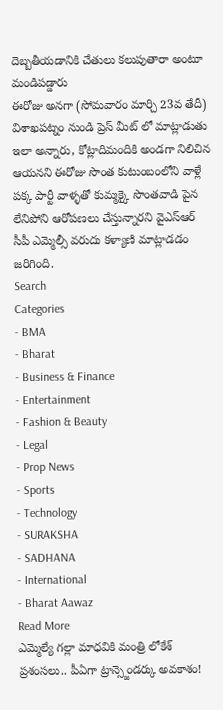దెబ్బతీయడానికి చేతులు కలుపుతారా అంటూ మండిపడ్డారు
ఈరోజు అనగా (సోమవారం మార్చి 23వ తేదీ) విశాఖపట్నం నుండి ప్రెస్ మీట్ లో మాట్లాడుతు ఇలా అన్నారు, కోట్లాదిమందికి అండగా నిలిచిన ఆయనని ఈరోజు సొంత కుటుంబంలోని వాళ్లే పక్క పార్టీ వాళ్ళతో కుమ్మక్కై సొంతవాడి పైన లేనిపోని ఆరోపణలు చేస్తున్నారని వైఎస్ఆర్ సీపీ ఎమ్మెల్సీ వరుదు కళ్యాణి మాట్లాడడం జరిగింది.
Search
Categories
- BMA
- Bharat
- Business & Finance
- Entertainment
- Fashion & Beauty
- Legal
- Prop News
- Sports
- Technology
- SURAKSHA
- SADHANA
- International
- Bharat Aawaz
Read More
ఎమ్మెల్యే గల్లా మాధవికి మంత్రి లోకేశ్ ప్రశంసలు.. పీఏగా ట్రాన్స్జెండర్కు అవకాశం!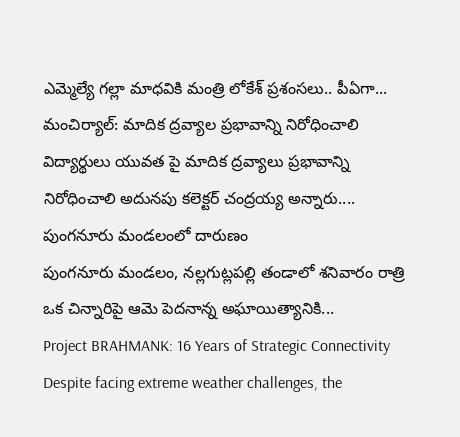ఎమ్మెల్యే గల్లా మాధవికి మంత్రి లోకేశ్ ప్రశంసలు.. పీఏగా...
మంచిర్యాల్: మాదిక ద్రవ్యాల ప్రభావాన్ని నిరోధించాలి
విద్యార్థులు యువత పై మాదిక ద్రవ్యాలు ప్రభావాన్ని నిరోధించాలి అదునపు కలెక్టర్ చంద్రయ్య అన్నారు....
పుంగనూరు మండలంలో దారుణం
పుంగనూరు మండలం, నల్లగుట్లపల్లి తండాలో శనివారం రాత్రి ఒక చిన్నారిపై ఆమె పెదనాన్న అఘాయిత్యానికి...
Project BRAHMANK: 16 Years of Strategic Connectivity
Despite facing extreme weather challenges, the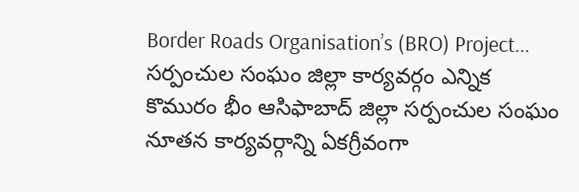Border Roads Organisation’s (BRO) Project...
సర్పంచుల సంఘం జిల్లా కార్యవర్గం ఎన్నిక
కొమురం భీం ఆసిఫాబాద్ జిల్లా సర్పంచుల సంఘం నూతన కార్యవర్గాన్ని ఏకగ్రీవంగా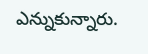ఎన్నుకున్నారు.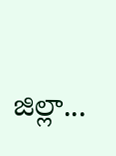జిల్లా...